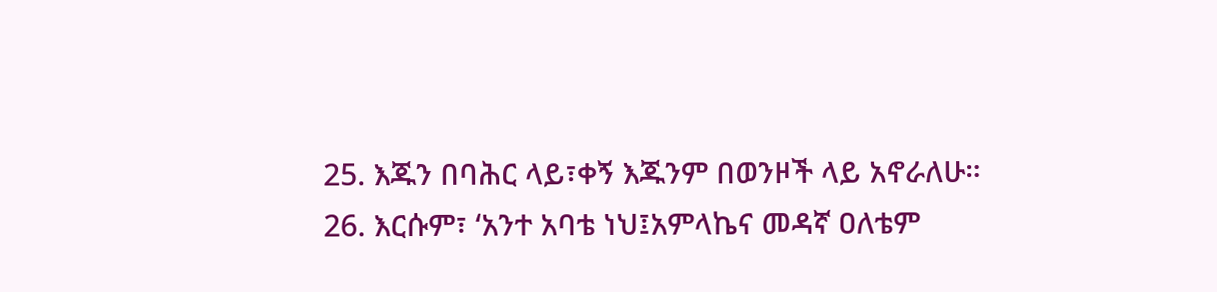25. እጁን በባሕር ላይ፣ቀኝ እጁንም በወንዞች ላይ አኖራለሁ።
26. እርሱም፣ ‘አንተ አባቴ ነህ፤አምላኬና መዳኛ ዐለቴም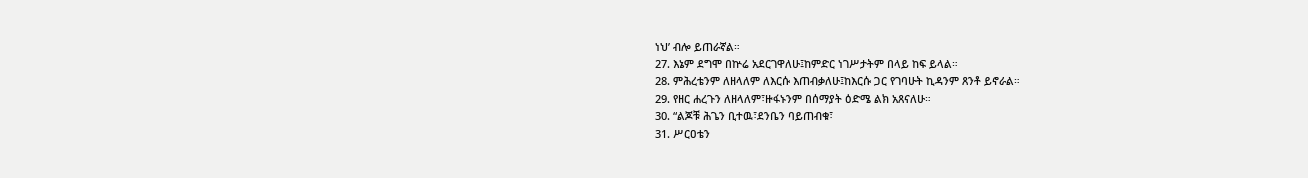ነህ’ ብሎ ይጠራኛል።
27. እኔም ደግሞ በኵሬ አደርገዋለሁ፤ከምድር ነገሥታትም በላይ ከፍ ይላል።
28. ምሕረቴንም ለዘላለም ለእርሱ እጠብቃለሁ፤ከእርሱ ጋር የገባሁት ኪዳንም ጸንቶ ይኖራል።
29. የዘር ሐረጉን ለዘላለም፣ዙፋኑንም በሰማያት ዕድሜ ልክ አጸናለሁ።
30. “ልጆቹ ሕጌን ቢተዉ፣ደንቤን ባይጠብቁ፣
31. ሥርዐቴን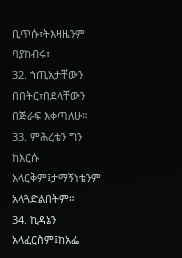ቢጥሱ፣ትእዛዜንም ባያከብሩ፣
32. ኀጢአታቸውን በበትር፣በደላቸውን በጅራፍ እቀጣለሁ።
33. ምሕረቴን ግን ከእርሱ አላርቅም፤ታማኝነቴንም አላጓድልበትም።
34. ኪዳኔን አላፈርስም፤ከአፌ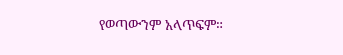የወጣውንም አላጥፍም።